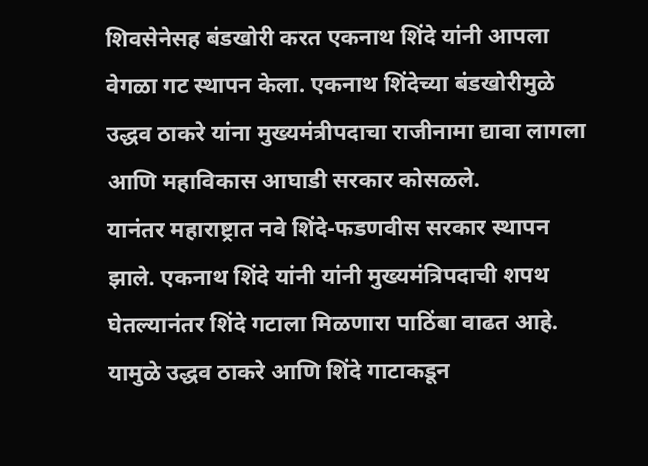शिवसेनेसह बंडखोरी करत एकनाथ शिंदे यांनी आपला वेगळा गट स्थापन केला. एकनाथ शिंदेच्या बंडखोरीमुळे उद्धव ठाकरे यांना मुख्यमंत्रीपदाचा राजीनामा द्यावा लागला आणि महाविकास आघाडी सरकार कोसळले.
यानंतर महाराष्ट्रात नवे शिंदे-फडणवीस सरकार स्थापन झाले. एकनाथ शिंदे यांनी यांनी मुख्यमंत्रिपदाची शपथ घेतल्यानंतर शिंदे गटाला मिळणारा पाठिंबा वाढत आहे. यामुळे उद्धव ठाकरे आणि शिंदे गाटाकडून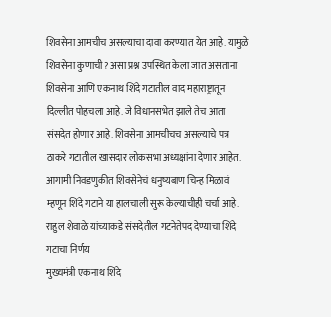शिवसेना आमचीच असल्याचा दावा करण्यात येत आहे. यामुळे शिवसेना कुणाची? असा प्रश्न उपस्थित केला जात असताना शिवसेना आणि एकनाथ शिंदे गटातील वाद महाराष्ट्रातून दिल्लीत पोहचला आहे. जे विधानसभेत झाले तेच आता संसदेत होणार आहे. शिवसेना आमचीचच असल्याचे पत्र ठाकरे गटातील खासदार लोकसभा अध्यक्षांना देणार आहेत. आगामी निवडणुकीत शिवसेनेचं धनुष्यबाण चिन्ह मिळावं म्हणून शिंदे गटाने या हालचाली सुरू केल्याचीही चर्चा आहे.
राहुल शेवाळे यांच्याकडे संसदेतील गटनेतेपद देण्याचा शिंदे गटाचा निर्णय
मुख्यमंत्री एकनाथ शिंदे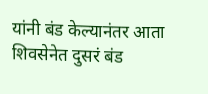यांनी बंड केल्यानंतर आता शिवसेनेत दुसरं बंड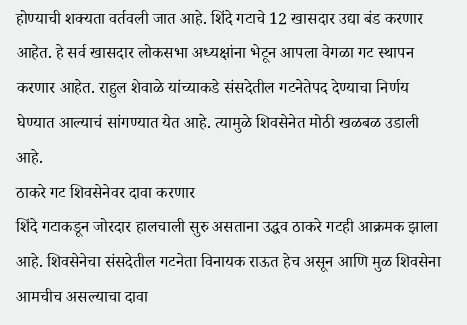होण्याची शक्यता वर्तवली जात आहे. शिंदे गटाचे 12 खासदार उद्या बंड करणार आहेत. हे सर्व खासदार लोकसभा अध्यक्षांना भेटून आपला वेगळा गट स्थापन करणार आहेत. राहुल शेवाळे यांच्याकडे संसदेतील गटनेतेपद देण्याचा निर्णय घेण्यात आल्याचं सांगण्यात येत आहे. त्यामुळे शिवसेनेत मोठी खळबळ उडाली आहे.
ठाकरे गट शिवसेनेवर दावा करणार
शिंदे गटाकडून जोरदार हालचाली सुरु असताना उद्धव ठाकरे गटही आक्रमक झाला आहे. शिवसेनेचा संसदेतील गटनेता विनायक राऊत हेच असून आणि मुळ शिवसेना आमचीच असल्याचा दावा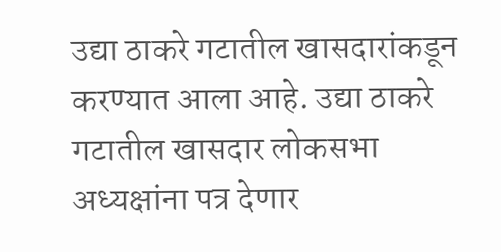उद्या ठाकरे गटातील खासदारांकडून करण्यात आला आहे. उद्या ठाकरे गटातील खासदार लोकसभा अध्यक्षांना पत्र देणार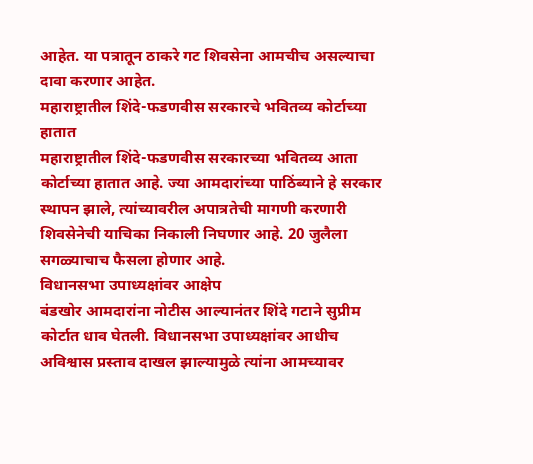आहेत. या पत्रातून ठाकरे गट शिवसेना आमचीच असल्याचा दावा करणार आहेत.
महाराष्ट्रातील शिंदे-फडणवीस सरकारचे भवितव्य कोर्टाच्या हातात
महाराष्ट्रातील शिंदे-फडणवीस सरकारच्या भवितव्य आता कोर्टाच्या हातात आहे. ज्या आमदारांच्या पाठिंब्याने हे सरकार स्थापन झाले, त्यांच्यावरील अपात्रतेची मागणी करणारी शिवसेनेची याचिका निकाली निघणार आहे. 20 जुलैला सगळ्याचाच फैसला होणार आहे.
विधानसभा उपाध्यक्षांवर आक्षेप
बंडखोर आमदारांना नोटीस आल्यानंतर शिंदे गटाने सुप्रीम कोर्टात धाव घेतली. विधानसभा उपाध्यक्षांवर आधीच अविश्वास प्रस्ताव दाखल झाल्यामुळे त्यांना आमच्यावर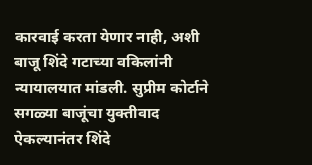कारवाई करता येणार नाही, अशी बाजू शिंदे गटाच्या वकिलांनी न्यायालयात मांडली. सुप्रीम कोर्टाने सगळ्या बाजूंचा युक्तीवाद ऐकल्यानंतर शिंदे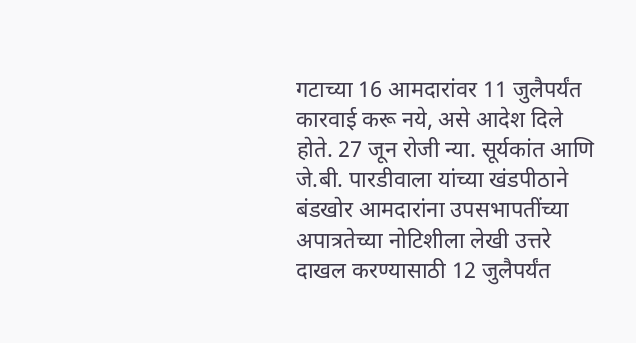गटाच्या 16 आमदारांवर 11 जुलैपर्यंत कारवाई करू नये, असे आदेश दिले होते. 27 जून रोजी न्या. सूर्यकांत आणि जे.बी. पारडीवाला यांच्या खंडपीठाने बंडखोर आमदारांना उपसभापतींच्या अपात्रतेच्या नोटिशीला लेखी उत्तरे दाखल करण्यासाठी 12 जुलैपर्यंत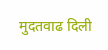मुदतवाढ दिली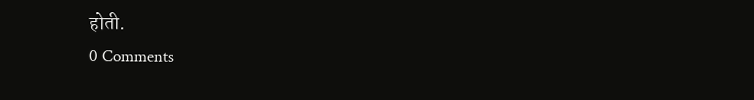होती.
0 Comments